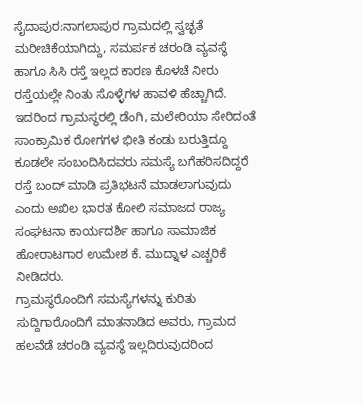ಸೈದಾಪುರ:ನಾಗಲಾಪುರ ಗ್ರಾಮದಲ್ಲಿ ಸ್ವಚ್ಛತೆ ಮರೀಚಿಕೆಯಾಗಿದ್ದು, ಸಮರ್ಪಕ ಚರಂಡಿ ವ್ಯವಸ್ಥೆ ಹಾಗೂ ಸಿಸಿ ರಸ್ತೆ ಇಲ್ಲದ ಕಾರಣ ಕೊಳಚೆ ನೀರು ರಸ್ತೆಯಲ್ಲೇ ನಿಂತು ಸೊಳ್ಳೆಗಳ ಹಾವಳಿ ಹೆಚ್ಚಾಗಿದೆ. ಇದರಿಂದ ಗ್ರಾಮಸ್ಥರಲ್ಲಿ ಡೆಂಗಿ, ಮಲೇರಿಯಾ ಸೇರಿದಂತೆ ಸಾಂಕ್ರಾಮಿಕ ರೋಗಗಳ ಭೀತಿ ಕಂಡು ಬರುತ್ತಿದ್ದೂ ಕೂಡಲೇ ಸಂಬಂದಿಸಿದವರು ಸಮಸ್ಯೆ ಬಗೆಹರಿಸದಿದ್ದರೆ ರಸ್ತೆ ಬಂದ್ ಮಾಡಿ ಪ್ರತಿಭಟನೆ ಮಾಡಲಾಗುವುದು ಎಂದು ಅಖಿಲ ಭಾರತ ಕೋಲಿ ಸಮಾಜದ ರಾಜ್ಯ ಸಂಘಟನಾ ಕಾರ್ಯದರ್ಶಿ ಹಾಗೂ ಸಾಮಾಜಿಕ ಹೋರಾಟಗಾರ ಉಮೇಶ ಕೆ. ಮುದ್ನಾಳ ಎಚ್ಚರಿಕೆ ನೀಡಿದರು.
ಗ್ರಾಮಸ್ಥರೊಂದಿಗೆ ಸಮಸ್ಯೆಗಳನ್ನು ಕುರಿತು ಸುದ್ದಿಗಾರೊಂದಿಗೆ ಮಾತನಾಡಿದ ಅವರು, ಗ್ರಾಮದ ಹಲವೆಡೆ ಚರಂಡಿ ವ್ಯವಸ್ಥೆ ಇಲ್ಲದಿರುವುದರಿಂದ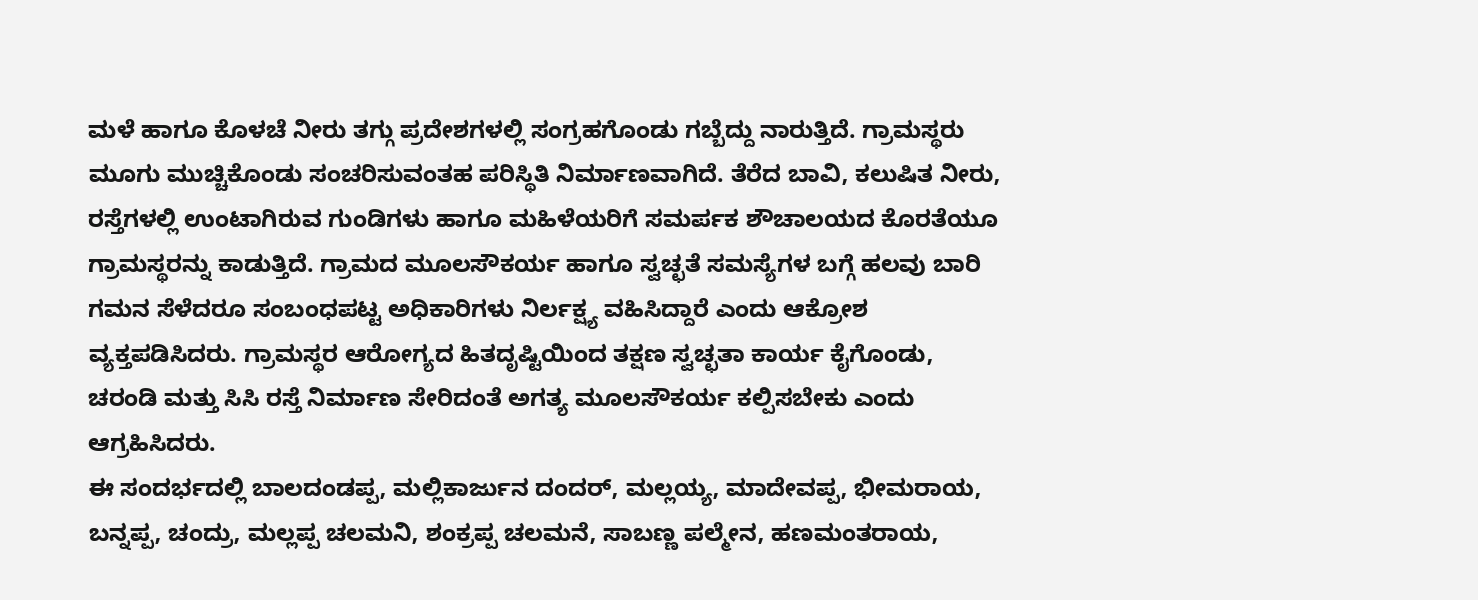ಮಳೆ ಹಾಗೂ ಕೊಳಚೆ ನೀರು ತಗ್ಗು ಪ್ರದೇಶಗಳಲ್ಲಿ ಸಂಗ್ರಹಗೊಂಡು ಗಬ್ಬೆದ್ದು ನಾರುತ್ತಿದೆ. ಗ್ರಾಮಸ್ಥರು ಮೂಗು ಮುಚ್ಚಿಕೊಂಡು ಸಂಚರಿಸುವಂತಹ ಪರಿಸ್ಥಿತಿ ನಿರ್ಮಾಣವಾಗಿದೆ. ತೆರೆದ ಬಾವಿ, ಕಲುಷಿತ ನೀರು, ರಸ್ತೆಗಳಲ್ಲಿ ಉಂಟಾಗಿರುವ ಗುಂಡಿಗಳು ಹಾಗೂ ಮಹಿಳೆಯರಿಗೆ ಸಮರ್ಪಕ ಶೌಚಾಲಯದ ಕೊರತೆಯೂ ಗ್ರಾಮಸ್ಥರನ್ನು ಕಾಡುತ್ತಿದೆ. ಗ್ರಾಮದ ಮೂಲಸೌಕರ್ಯ ಹಾಗೂ ಸ್ವಚ್ಛತೆ ಸಮಸ್ಯೆಗಳ ಬಗ್ಗೆ ಹಲವು ಬಾರಿ ಗಮನ ಸೆಳೆದರೂ ಸಂಬಂಧಪಟ್ಟ ಅಧಿಕಾರಿಗಳು ನಿರ್ಲಕ್ಷ್ಯ ವಹಿಸಿದ್ದಾರೆ ಎಂದು ಆಕ್ರೋಶ ವ್ಯಕ್ತಪಡಿಸಿದರು. ಗ್ರಾಮಸ್ಥರ ಆರೋಗ್ಯದ ಹಿತದೃಷ್ಟಿಯಿಂದ ತಕ್ಷಣ ಸ್ವಚ್ಛತಾ ಕಾರ್ಯ ಕೈಗೊಂಡು, ಚರಂಡಿ ಮತ್ತು ಸಿಸಿ ರಸ್ತೆ ನಿರ್ಮಾಣ ಸೇರಿದಂತೆ ಅಗತ್ಯ ಮೂಲಸೌಕರ್ಯ ಕಲ್ಪಿಸಬೇಕು ಎಂದು ಆಗ್ರಹಿಸಿದರು.
ಈ ಸಂದರ್ಭದಲ್ಲಿ ಬಾಲದಂಡಪ್ಪ, ಮಲ್ಲಿಕಾರ್ಜುನ ದಂದರ್, ಮಲ್ಲಯ್ಯ, ಮಾದೇವಪ್ಪ, ಭೀಮರಾಯ, ಬನ್ನಪ್ಪ, ಚಂದ್ರು, ಮಲ್ಲಪ್ಪ ಚಲಮನಿ, ಶಂಕ್ರಪ್ಪ ಚಲಮನೆ, ಸಾಬಣ್ಣ ಪಲ್ಮೇನ, ಹಣಮಂತರಾಯ,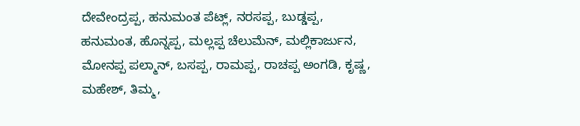ದೇವೇಂದ್ರಪ್ಪ, ಹನುಮಂತ ಪೆಟ್ಲ್, ನರಸಪ್ಪ, ಬುಡ್ಡಪ್ಪ, ಹನುಮಂತ, ಹೊನ್ನಪ್ಪ, ಮಲ್ಲಪ್ಪ ಚೆಲುಮೆನ್, ಮಲ್ಲಿಕಾರ್ಜುನ, ಮೋನಪ್ಪ ಪಲ್ಮಾನ್, ಬಸಪ್ಪ, ರಾಮಪ್ಪ, ರಾಚಪ್ಪ ಅಂಗಡಿ, ಕೃಷ್ಣ, ಮಹೇಶ್, ತಿಮ್ಮ,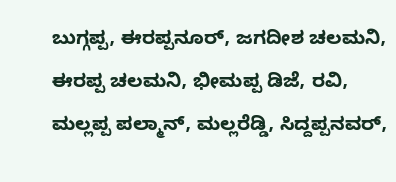ಬುಗ್ಗಪ್ಪ, ಈರಪ್ಪನೂರ್, ಜಗದೀಶ ಚಲಮನಿ, ಈರಪ್ಪ ಚಲಮನಿ, ಭೀಮಪ್ಪ ಡಿಜೆ, ರವಿ, ಮಲ್ಲಪ್ಪ ಪಲ್ಮಾನ್, ಮಲ್ಲರೆಡ್ಡಿ, ಸಿದ್ದಪ್ಪನವರ್,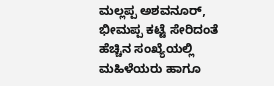ಮಲ್ಲಪ್ಪ ಅಶವನೂರ್, ಭೀಮಪ್ಪ ಕಟ್ಟೆ ಸೇರಿದಂತೆ ಹೆಚ್ಚಿನ ಸಂಖ್ಯೆಯಲ್ಲಿ ಮಹಿಳೆಯರು ಹಾಗೂ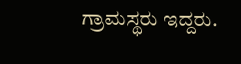ಗ್ರಾಮಸ್ಥರು ಇದ್ದರು.